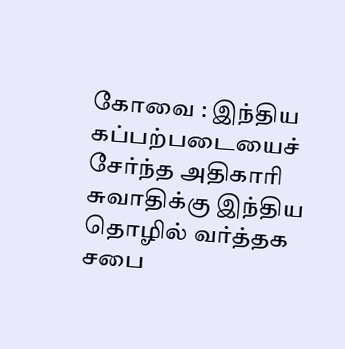கோவை : இந்திய கப்பற்படையைச் சேர்ந்த அதிகாரி சுவாதிக்கு இந்திய தொழில் வர்த்தக சபை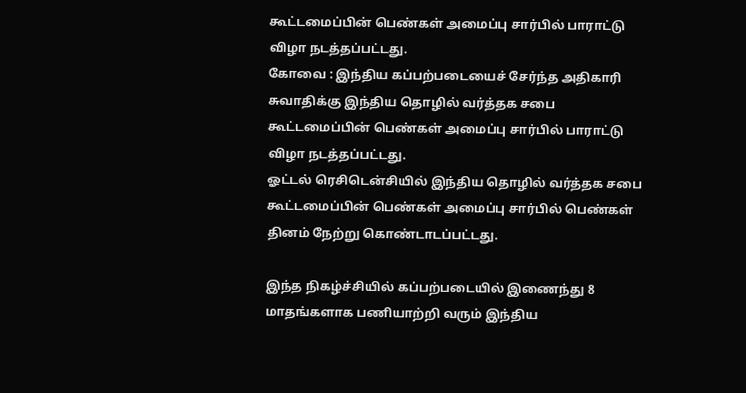கூட்டமைப்பின் பெண்கள் அமைப்பு சார்பில் பாராட்டு விழா நடத்தப்பட்டது.
கோவை : இந்திய கப்பற்படையைச் சேர்ந்த அதிகாரி சுவாதிக்கு இந்திய தொழில் வர்த்தக சபை கூட்டமைப்பின் பெண்கள் அமைப்பு சார்பில் பாராட்டு விழா நடத்தப்பட்டது.
ஓட்டல் ரெசிடென்சியில் இந்திய தொழில் வர்த்தக சபை கூட்டமைப்பின் பெண்கள் அமைப்பு சார்பில் பெண்கள் தினம் நேற்று கொண்டாடப்பட்டது.

இந்த நிகழ்ச்சியில் கப்பற்படையில் இணைந்து 8 மாதங்களாக பணியாற்றி வரும் இந்திய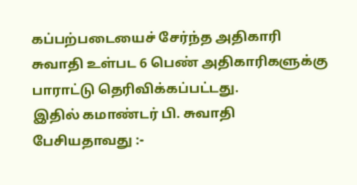கப்பற்படையைச் சேர்ந்த அதிகாரி சுவாதி உள்பட 6 பெண் அதிகாரிகளுக்கு பாராட்டு தெரிவிக்கப்பட்டது.
இதில் கமாண்டர் பி. சுவாதி பேசியதாவது :-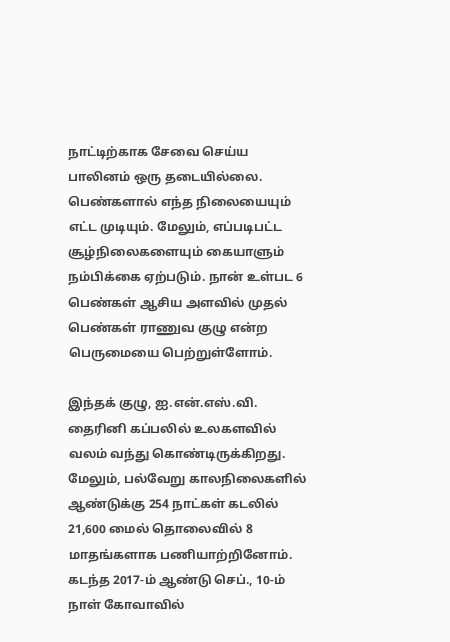நாட்டிற்காக சேவை செய்ய பாலினம் ஒரு தடையில்லை. பெண்களால் எந்த நிலையையும் எட்ட முடியும். மேலும், எப்படிபட்ட சூழ்நிலைகளையும் கையாளும் நம்பிக்கை ஏற்படும். நான் உள்பட 6 பெண்கள் ஆசிய அளவில் முதல் பெண்கள் ராணுவ குழு என்ற பெருமையை பெற்றுள்ளோம்.

இந்தக் குழு, ஐ.என்.எஸ்.வி. தைரினி கப்பலில் உலகளவில் வலம் வந்து கொண்டிருக்கிறது. மேலும், பல்வேறு காலநிலைகளில் ஆண்டுக்கு 254 நாட்கள் கடலில் 21,600 மைல் தொலைவில் 8 மாதங்களாக பணியாற்றினோம். கடந்த 2017-ம் ஆண்டு செப்., 10-ம் நாள் கோவாவில்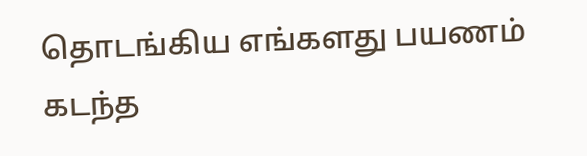தொடங்கிய எங்களது பயணம் கடந்த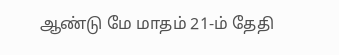ஆண்டு மே மாதம் 21-ம் தேதி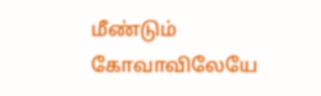மீண்டும் கோவாவிலேயே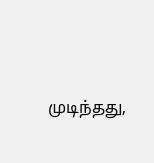முடிந்தது,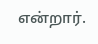என்றார்.